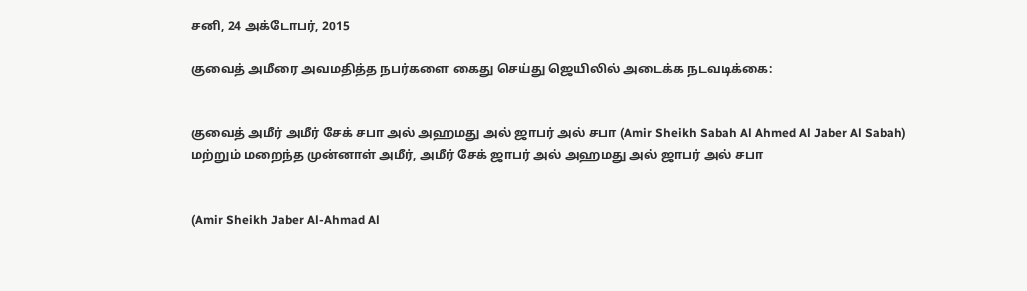சனி, 24 அக்டோபர், 2015

குவைத் அமீரை அவமதித்த நபர்களை கைது செய்து ஜெயிலில் அடைக்க நடவடிக்கை:


குவைத் அமீர் அமீர் சேக் சபா அல் அஹமது அல் ஜாபர் அல் சபா (Amir Sheikh Sabah Al Ahmed Al Jaber Al Sabah)  மற்றும் மறைந்த முன்னாள் அமீர், அமீர் சேக் ஜாபர் அல் அஹமது அல் ஜாபர் அல் சபா


(Amir Sheikh Jaber Al-Ahmad Al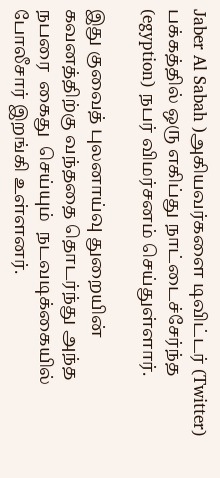Jaber Al Sabah )அகியவர்களை டிவிட்டர் (Twitter)  பக்கத்தில் ஒரு எகிப்து நாட்டைச்சேர்ந்த  (egyption) நபர் விமர்சனம் செய்துள்ளார்.

இது குவைத் புலனாய்வு துறையின் கவனத்திற்கு வந்ததை தொடர்ந்து அந்த நபரை  கைது  செய்யும்  நடவடிக்கையில் போலீசார் இறங்கி உள்ளனர்.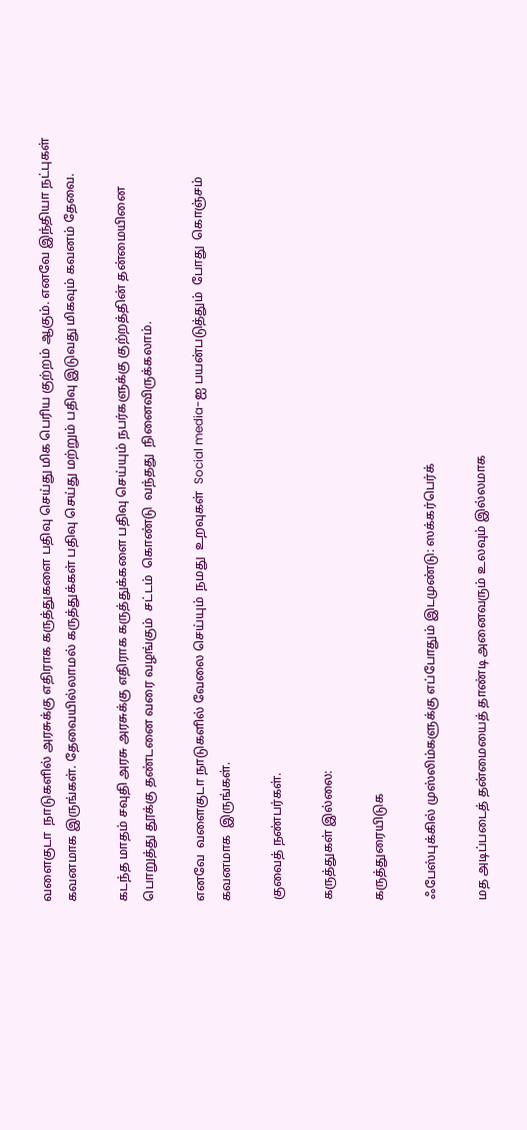வளைகுடா  நாடுகளில் அரசுக்கு எதிராக கருத்துகளை பதிவு செய்து மிக பெரிய குற்றம் ஆகும். எனவே இந்தியா நட்புகள் கவனமாக இருங்கள். தேவையில்லாமல் கருத்துக்கள் பதிவு செய்து மற்றும் பதிவு இடுவது மிகவும் கவனம் தேவை.

கடந்த மாதம் சவுதி அரசு அரசுக்கு எதிராக கருத்துக்களை பதிவு செய்யும் நபர்களுக்கு குற்றத்தின் தன்மையினை பொறுத்து தூக்கு தண்டனை வரை வழங்கும்  சட்டம்  கொண்டு  வந்தது  நினைவிருக்கலாம்.

எனவே  வளைகுடா நாடுகளில் வேலை செய்யும்  நமது  உறவுகள்  Social media-ஐ பயன்படுத்தும்  போது  கொஞ்சம்  கவனமாக  இருங்கள்.

குவைத் நண்பர்கள்.

கருத்துகள் இல்லை:

கருத்துரையிடுக

ஃபேஸ்புக்கில் முஸ்லிம்களுக்கு எப்போதும் இடமுண்டு: ஸக்கர்பெர்க்

மத அடிப்படைத் தன்மையைத் தாண்டி அனைவரும் உலவும் இல்லமாக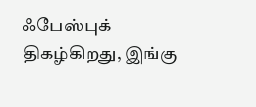ஃபேஸ்புக் திகழ்கிறது, இங்கு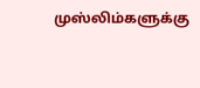முஸ்லிம்களுக்கு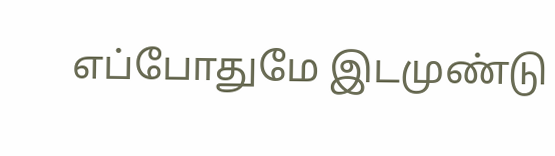எப்போதுமே இடமுண்டு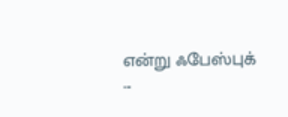என்று ஃபேஸ்புக்   ...